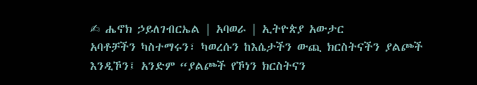✍ ሔኖክ ኃይለገብርኤል | አባወራ | ኢትዮጵያ አውታር
አባቶቻችን ካስተማሩን፣ ካወረሱን ከእሴታችን ውጪ ክርስትናችን ያልጮች እንዲኾን፤ አንድም “ያልጮች የኾነን ክርስትናን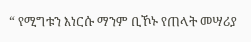“ የሚግቱን እነርሱ ማንም ቢኾኑ የጠላት መሣሪያ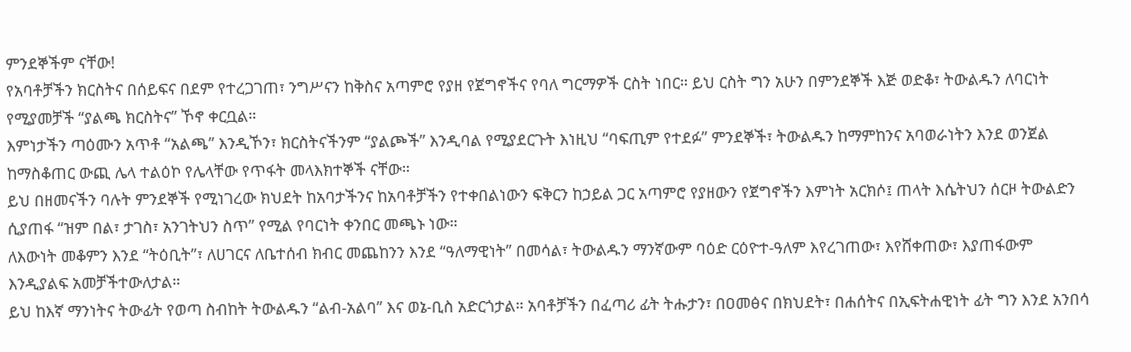ምንደኞችም ናቸው!
የአባቶቻችን ክርስትና በሰይፍና በደም የተረጋገጠ፣ ንግሥናን ከቅስና አጣምሮ የያዘ የጀግኖችና የባለ ግርማዎች ርስት ነበር። ይህ ርስት ግን አሁን በምንደኞች እጅ ወድቆ፣ ትውልዱን ለባርነት የሚያመቻች “ያልጫ ክርስትና” ኾኖ ቀርቧል።
እምነታችን ጣዕሙን አጥቶ “አልጫ” እንዲኾን፣ ክርስትናችንም “ያልጮች” እንዲባል የሚያደርጉት እነዚህ “ባፍጢም የተደፉ” ምንደኞች፣ ትውልዱን ከማምከንና አባወራነትን እንደ ወንጀል ከማስቆጠር ውጪ ሌላ ተልዕኮ የሌላቸው የጥፋት መላእክተኞች ናቸው።
ይህ በዘመናችን ባሉት ምንደኞች የሚነገረው ክህደት ከአባታችንና ከአባቶቻችን የተቀበልነውን ፍቅርን ከኃይል ጋር አጣምሮ የያዘውን የጀግኖችን እምነት አርክሶ፤ ጠላት እሴትህን ሰርዞ ትውልድን ሲያጠፋ “ዝም በል፣ ታገስ፣ አንገትህን ስጥ” የሚል የባርነት ቀንበር መጫኑ ነው።
ለእውነት መቆምን እንደ “ትዕቢት”፣ ለሀገርና ለቤተሰብ ክብር መጨከንን እንደ “ዓለማዊነት” በመሳል፣ ትውልዱን ማንኛውም ባዕድ ርዕዮተ-ዓለም እየረገጠው፣ እየሸቀጠው፣ እያጠፋውም እንዲያልፍ አመቻችተውለታል።
ይህ ከእኛ ማንነትና ትውፊት የወጣ ስብከት ትውልዱን “ልብ-አልባ” እና ወኔ-ቢስ አድርጎታል። አባቶቻችን በፈጣሪ ፊት ትሑታን፣ በዐመፅና በክህደት፣ በሐሰትና በኢፍትሐዊነት ፊት ግን እንደ አንበሳ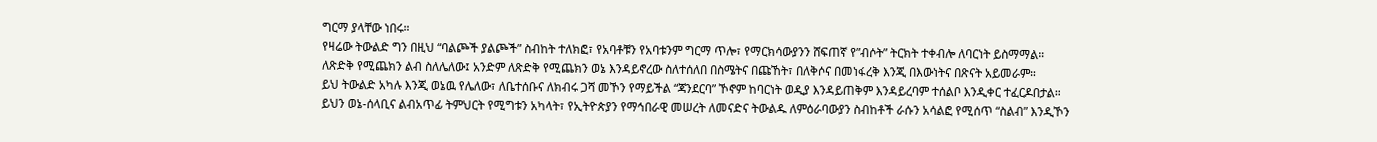ግርማ ያላቸው ነበሩ።
የዛሬው ትውልድ ግን በዚህ “ባልጮች ያልጮች” ስብከት ተለክፎ፣ የአባቶቹን የአባቱንም ግርማ ጥሎ፣ የማርክሳውያንን ሸፍጠኛ የ”ብሶት” ትርክት ተቀብሎ ለባርነት ይስማማል።
ለጽድቅ የሚጨክን ልብ ስለሌለው፤ አንድም ለጽድቅ የሚጨክን ወኔ እንዳይኖረው ስለተሰለበ በስሜትና በጩኸት፣ በለቅሶና በመነፋረቅ እንጂ በእውነትና በጽናት አይመራም።
ይህ ትውልድ አካሉ እንጂ ወኔዉ የሌለው፣ ለቤተሰቡና ለክብሩ ጋሻ መኾን የማይችል “ጃንደርባ” ኾኖም ከባርነት ወዲያ እንዳይጠቅም እንዳይረባም ተሰልቦ እንዲቀር ተፈርዶበታል።
ይህን ወኔ-ሰላቢና ልብአጥፊ ትምህርት የሚግቱን አካላት፣ የኢትዮጵያን የማኅበራዊ መሠረት ለመናድና ትውልዱ ለምዕራባውያን ስብከቶች ራሱን አሳልፎ የሚሰጥ “ስልብ” እንዲኾን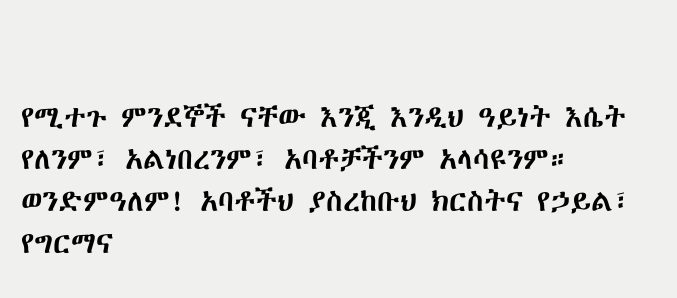የሚተጉ ምንደኞች ናቸው እንጂ እንዲህ ዓይነት እሴት የለንም፣ አልነበረንም፣ አባቶቻችንም አላሳዩንም።
ወንድምዓለም! አባቶችህ ያስረከቡህ ክርስትና የኃይል፣ የግርማና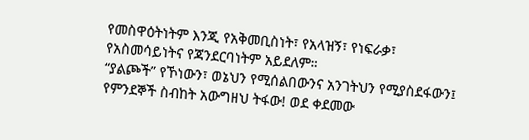የመስዋዕትነትም እንጂ የአቅመቢስነት፣ የአላዝኝ፣ የነፍራቃ፣ የአስመሳይነትና የጃንደርባነትም አይደለም።
“ያልጮች” የኾነውን፣ ወኔህን የሚሰልበውንና አንገትህን የሚያስደፋውን፤ የምንደኞች ስብከት አውግዘህ ትፋው! ወደ ቀደመው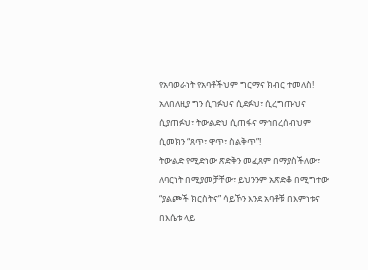የአባወራነት የአባቶችህም ግርማና ክብር ተመለስ! አለበለዚያ ግን ሲገፉህና ሲደፉህ፣ ሲረግጡህና ሲያጠፉህ፣ ትውልድህ ሲጠፋና ማኅበረሰብህም ሲመክን “ጸጥ፣ ዋጥ፣ ስልቅጥ”!
ትውልድ የሚድነው ጽድቅን መፈጸም በማያስችለው፣ ለባርነት በሚያመቻቸው፣ ይህንንም አጽድቆ በሚግተው “ያልጮች ክርስትና” ሳይኾን እንደ አባቶቹ በእምነቱና በእሴቱ ላይ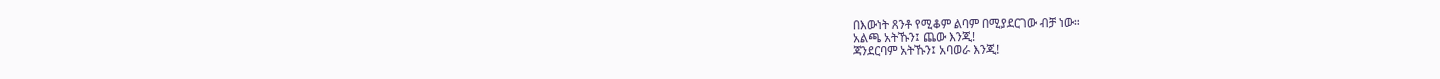በእውነት ጸንቶ የሚቆም ልባም በሚያደርገው ብቻ ነው።
አልጫ አትኹን፤ ጨው እንጂ!
ጃንደርባም አትኹን፤ አባወራ እንጂ!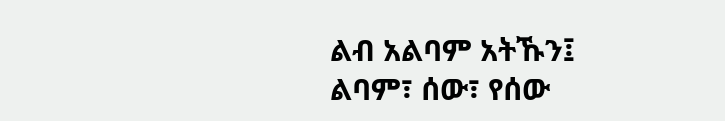ልብ አልባም አትኹን፤ ልባም፣ ሰው፣ የሰው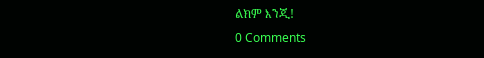ልክም እንጂ!
0 Comments